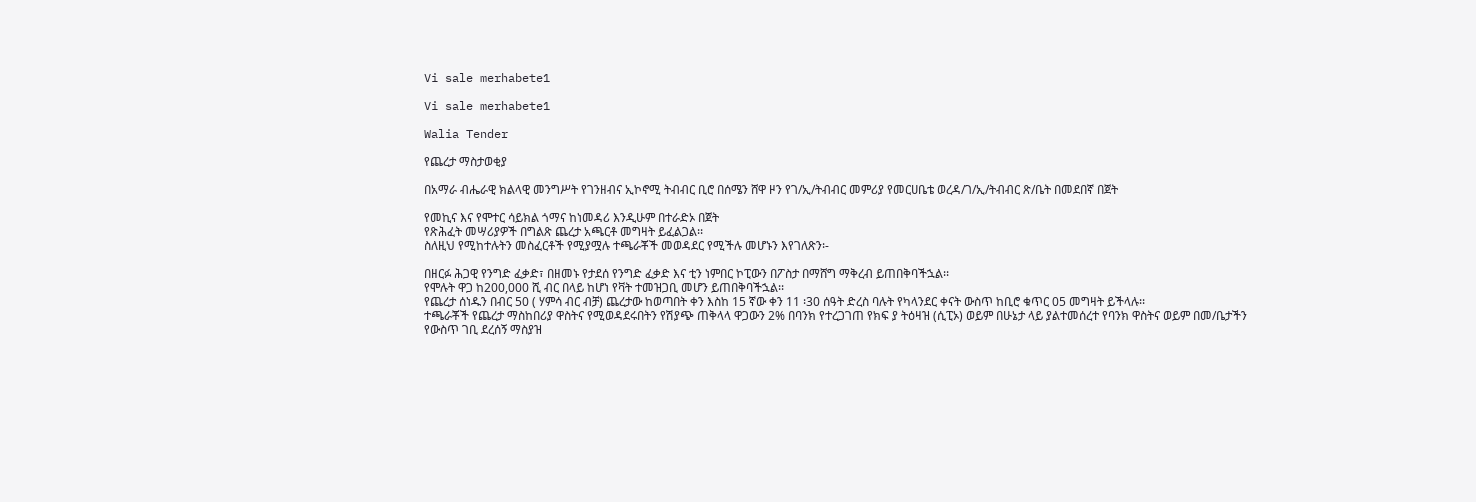Vi sale merhabete1

Vi sale merhabete1

Walia Tender

የጨረታ ማስታወቂያ

በአማራ ብሔራዊ ክልላዊ መንግሥት የገንዘብና ኢኮኖሚ ትብብር ቢሮ በሰሜን ሸዋ ዞን የገ/ኢ/ትብብር መምሪያ የመርሀቤቴ ወረዳ/ገ/ኢ/ትብብር ጽ/ቤት በመደበኛ በጀት

የመኪና እና የሞተር ሳይክል ጎማና ከነመዳሪ እንዲሁም በተራድኦ በጀት
የጽሕፈት መሣሪያዎች በግልጽ ጨረታ አጫርቶ መግዛት ይፈልጋል፡፡
ስለዚህ የሚከተሉትን መስፈርቶች የሚያሟሉ ተጫራቾች መወዳደር የሚችሉ መሆኑን እየገለጽን፡-

በዘርፉ ሕጋዊ የንግድ ፈቃድ፣ በዘመኑ የታደሰ የንግድ ፈቃድ እና ቲን ነምበር ኮፒውን በፖስታ በማሸግ ማቅረብ ይጠበቅባችኋል፡፡
የሞሉት ዋጋ ከ200,000 ሺ ብር በላይ ከሆነ የቫት ተመዝጋቢ መሆን ይጠበቅባችኋል፡፡
የጨረታ ሰነዱን በብር 50 ( ሃምሳ ብር ብቻ) ጨረታው ከወጣበት ቀን እስከ 15 ኛው ቀን 11 ፡30 ሰዓት ድረስ ባሉት የካላንደር ቀናት ውስጥ ከቢሮ ቁጥር 05 መግዛት ይችላሉ፡፡
ተጫራቾች የጨረታ ማስከበሪያ ዋስትና የሚወዳደሩበትን የሽያጭ ጠቅላላ ዋጋውን 2% በባንክ የተረጋገጠ የክፍ ያ ትዕዛዝ (ሲፒኦ) ወይም በሁኔታ ላይ ያልተመሰረተ የባንክ ዋስትና ወይም በመ/ቤታችን የውስጥ ገቢ ደረሰኝ ማስያዝ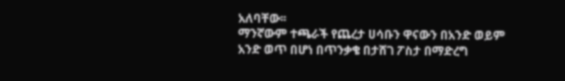አለባቸው፡፡
ማንኛውም ተጫራች የጨረታ ሀሳቡን ዋናውን በአንድ ወይም አንድ ወጥ በሆነ በጥንቃቄ በታሸገ ፖስታ በማድረግ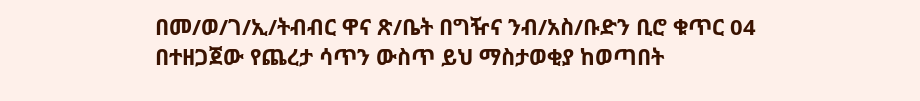በመ/ወ/ገ/ኢ/ትብብር ዋና ጽ/ቤት በግዥና ንብ/አስ/ቡድን ቢሮ ቁጥር 04 በተዘጋጀው የጨረታ ሳጥን ውስጥ ይህ ማስታወቂያ ከወጣበት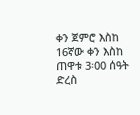ቀን ጀምሮ እስከ 16ኛው ቀን እስከ ጠዋቱ 3፡00 ሰዓት ድረስ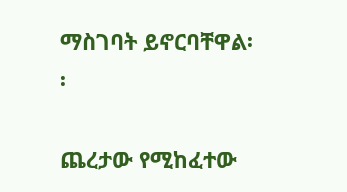ማስገባት ይኖርባቸዋል፡፡

ጨረታው የሚከፈተው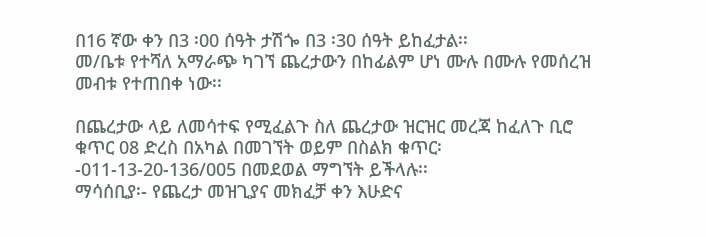በ16 ኛው ቀን በ3 ፡00 ሰዓት ታሽጐ በ3 ፡30 ሰዓት ይከፈታል፡፡
መ/ቤቱ የተሻለ አማራጭ ካገኘ ጨረታውን በከፊልም ሆነ ሙሉ በሙሉ የመሰረዝ መብቱ የተጠበቀ ነው፡፡

በጨረታው ላይ ለመሳተፍ የሚፈልጉ ስለ ጨረታው ዝርዝር መረጃ ከፈለጉ ቢሮ ቁጥር 08 ድረስ በአካል በመገኘት ወይም በስልክ ቁጥር፡-011-13-20-136/005 በመደወል ማግኘት ይችላሉ፡፡
ማሳሰቢያ፡- የጨረታ መዝጊያና መክፈቻ ቀን እሁድና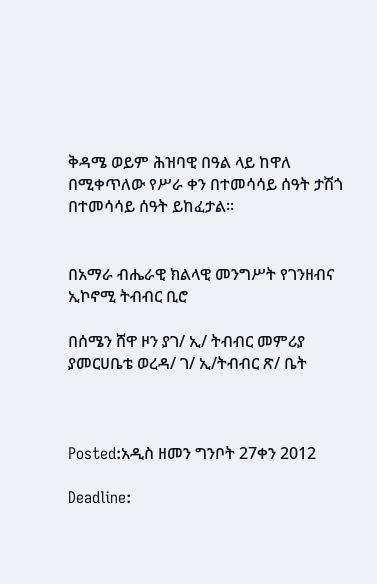ቅዳሜ ወይም ሕዝባዊ በዓል ላይ ከዋለ በሚቀጥለው የሥራ ቀን በተመሳሳይ ሰዓት ታሽጎ በተመሳሳይ ሰዓት ይከፈታል፡፡


በአማራ ብሔራዊ ክልላዊ መንግሥት የገንዘብና ኢኮኖሚ ትብብር ቢሮ

በሰሜን ሸዋ ዞን ያገ/ ኢ/ ትብብር መምሪያ ያመርሀቤቴ ወረዳ/ ገ/ ኢ/ትብብር ጽ/ ቤት



Posted:አዲስ ዘመን ግንቦት 27ቀን 2012

Deadline: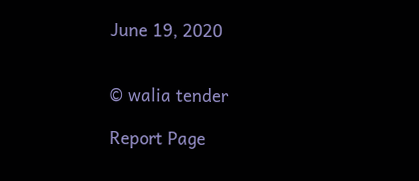June 19, 2020


© walia tender

Report Page